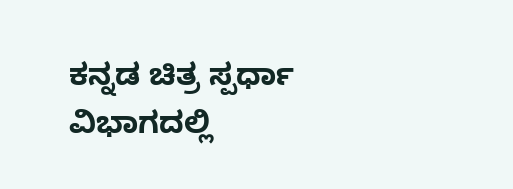ಕನ್ನಡ ಚಿತ್ರ ಸ್ಪರ್ಧಾ ವಿಭಾಗದಲ್ಲಿ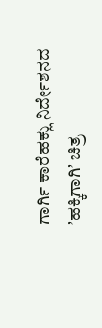ಗಾರ್ಗಿ ಕಾರೆಹಕ್ಲು ನಿರ್ದೇಶನದ ʼಹಕ್ಕಿಗಾಗಿʼ ಚಿತ್ರ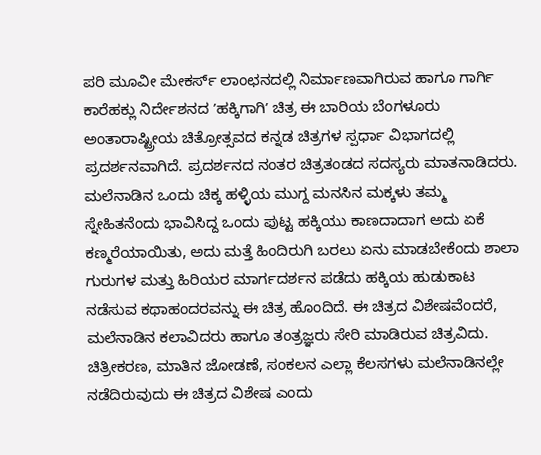ಪರಿ ಮೂವೀ ಮೇಕರ್ಸ್ ಲಾಂಛನದಲ್ಲಿ ನಿರ್ಮಾಣವಾಗಿರುವ ಹಾಗೂ ಗಾರ್ಗಿ ಕಾರೆಹಕ್ಲು ನಿರ್ದೇಶನದ ʼಹಕ್ಕಿಗಾಗಿʼ ಚಿತ್ರ ಈ ಬಾರಿಯ ಬೆಂಗಳೂರು ಅಂತಾರಾಷ್ಟ್ರೀಯ ಚಿತ್ರೋತ್ಸವದ ಕನ್ನಡ ಚಿತ್ರಗಳ ಸ್ಪರ್ಧಾ ವಿಭಾಗದಲ್ಲಿ ಪ್ರದರ್ಶನವಾಗಿದೆ. ಪ್ರದರ್ಶನದ ನಂತರ ಚಿತ್ರತಂಡದ ಸದಸ್ಯರು ಮಾತನಾಡಿದರು.
ಮಲೆನಾಡಿನ ಒಂದು ಚಿಕ್ಕ ಹಳ್ಳಿಯ ಮುಗ್ದ ಮನಸಿನ ಮಕ್ಕಳು ತಮ್ಮ ಸ್ನೇಹಿತನೆಂದು ಭಾವಿಸಿದ್ದ ಒಂದು ಪುಟ್ಟ ಹಕ್ಕಿಯು ಕಾಣದಾದಾಗ ಅದು ಏಕೆ ಕಣ್ಮರೆಯಾಯಿತು, ಅದು ಮತ್ತೆ ಹಿಂದಿರುಗಿ ಬರಲು ಏನು ಮಾಡಬೇಕೆಂದು ಶಾಲಾ ಗುರುಗಳ ಮತ್ತು ಹಿರಿಯರ ಮಾರ್ಗದರ್ಶನ ಪಡೆದು ಹಕ್ಕಿಯ ಹುಡುಕಾಟ ನಡೆಸುವ ಕಥಾಹಂದರವನ್ನು ಈ ಚಿತ್ರ ಹೊಂದಿದೆ. ಈ ಚಿತ್ರದ ವಿಶೇಷವೆಂದರೆ, ಮಲೆನಾಡಿನ ಕಲಾವಿದರು ಹಾಗೂ ತಂತ್ರಜ್ಞರು ಸೇರಿ ಮಾಡಿರುವ ಚಿತ್ರವಿದು. ಚಿತ್ರೀಕರಣ, ಮಾತಿನ ಜೋಡಣೆ, ಸಂಕಲನ ಎಲ್ಲಾ ಕೆಲಸಗಳು ಮಲೆನಾಡಿನಲ್ಲೇ ನಡೆದಿರುವುದು ಈ ಚಿತ್ರದ ವಿಶೇಷ ಎಂದು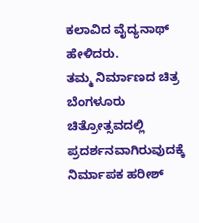ಕಲಾವಿದ ವೈದ್ಯನಾಥ್ ಹೇಳಿದರು.
ತಮ್ಮ ನಿರ್ಮಾಣದ ಚಿತ್ರ ಬೆಂಗಳೂರು ಚಿತ್ರೋತ್ಸವದಲ್ಲಿ ಪ್ರದರ್ಶನವಾಗಿರುವುದಕ್ಕೆ ನಿರ್ಮಾಪಕ ಹರೀಶ್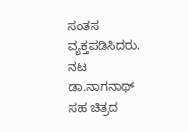ಸಂತಸ ವ್ಯಕ್ತಪಡಿಸಿದರು.
ನಟ ಡಾ.ನಾಗನಾಥ್ ಸಹ ಚಿತ್ರದ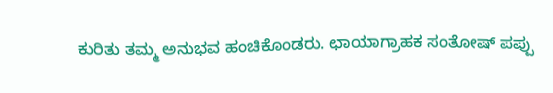ಕುರಿತು ತಮ್ಮ ಅನುಭವ ಹಂಚಿಕೊಂಡರು. ಛಾಯಾಗ್ರಾಹಕ ಸಂತೋಷ್ ಪಪ್ಪು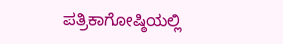ಪತ್ರಿಕಾಗೋಷ್ಠಿಯಲ್ಲಿ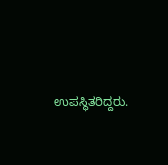ಉಪಸ್ಥಿತರಿದ್ದರು.